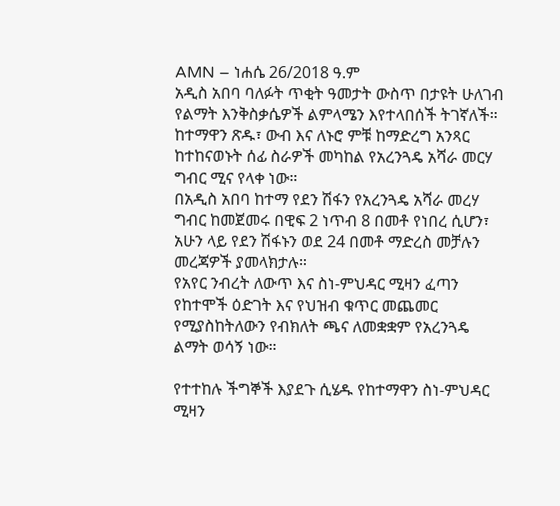AMN – ነሐሴ 26/2018 ዓ.ም
አዲስ አበባ ባለፉት ጥቂት ዓመታት ውስጥ በታዩት ሁለገብ የልማት እንቅስቃሴዎች ልምላሜን እየተላበሰች ትገኛለች። ከተማዋን ጽዱ፣ ውብ እና ለኑሮ ምቹ ከማድረግ አንጻር ከተከናወኑት ሰፊ ስራዎች መካከል የአረንጓዴ አሻራ መርሃ ግብር ሚና የላቀ ነው።
በአዲስ አበባ ከተማ የደን ሽፋን የአረንጓዴ አሻራ መረሃ ግብር ከመጀመሩ በዊፍ 2 ነጥብ 8 በመቶ የነበረ ሲሆን፣ አሁን ላይ የደን ሽፋኑን ወደ 24 በመቶ ማድረስ መቻሉን መረጃዎች ያመላክታሉ።
የአየር ንብረት ለውጥ እና ስነ-ምህዳር ሚዛን ፈጣን የከተሞች ዕድገት እና የህዝብ ቁጥር መጨመር የሚያስከትለውን የብክለት ጫና ለመቋቋም የአረንጓዴ ልማት ወሳኝ ነው።

የተተከሉ ችግኞች እያደጉ ሲሄዱ የከተማዋን ስነ-ምህዳር ሚዛን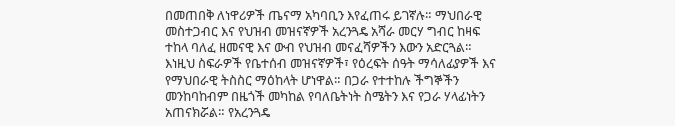በመጠበቅ ለነዋሪዎች ጤናማ አካባቢን እየፈጠሩ ይገኛሉ። ማህበራዊ መስተጋብር እና የህዝብ መዝናኛዎች አረንጓዴ አሻራ መርሃ ግብር ከዛፍ ተከላ ባለፈ ዘመናዊ እና ውብ የህዝብ መናፈሻዎችን እውን አድርጓል።
እነዚህ ስፍራዎች የቤተሰብ መዝናኛዎች፣ የዕረፍት ሰዓት ማሳለፊያዎች እና የማህበራዊ ትስስር ማዕከላት ሆነዋል። በጋራ የተተከሉ ችግኞችን መንከባከብም በዜጎች መካከል የባለቤትነት ስሜትን እና የጋራ ሃላፊነትን አጠናክሯል። የአረንጓዴ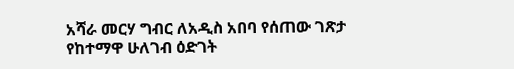አሻራ መርሃ ግብር ለአዲስ አበባ የሰጠው ገጽታ የከተማዋ ሁለገብ ዕድገት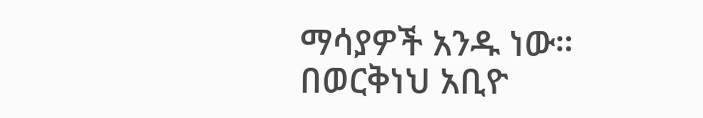ማሳያዎች አንዱ ነው።
በወርቅነህ አቢዮ